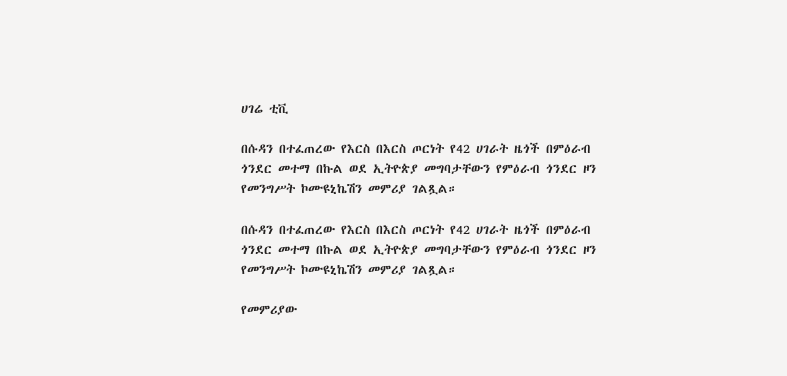ሀገሬ ቲቪ

በሱዳን በተፈጠረው የእርስ በእርስ ጦርነት የ42 ሀገራት ዜጎች በምዕራብ ጎንደር መተማ በኩል ወደ ኢትዮጵያ መግባታቸውን የምዕራብ ጎንደር ዞን የመንግሥት ኮሙዩኒኬሽን መምሪያ ገልጿል።

በሱዳን በተፈጠረው የእርስ በእርስ ጦርነት የ42 ሀገራት ዜጎች በምዕራብ ጎንደር መተማ በኩል ወደ ኢትዮጵያ መግባታቸውን የምዕራብ ጎንደር ዞን የመንግሥት ኮሙዩኒኬሽን መምሪያ ገልጿል።

የመምሪያው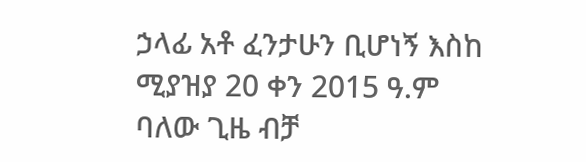ኃላፊ አቶ ፈንታሁን ቢሆነኝ እስከ ሚያዝያ 20 ቀን 2015 ዓ.ም ባለው ጊዜ ብቻ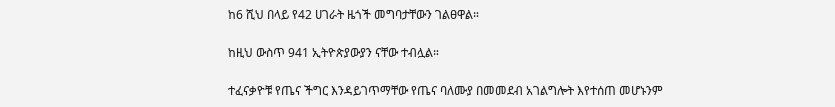ከ6 ሺህ በላይ የ42 ሀገራት ዜጎች መግባታቸውን ገልፀዋል።

ከዚህ ውስጥ 941 ኢትዮጵያውያን ናቸው ተብሏል።

ተፈናቃዮቹ የጤና ችግር እንዳይገጥማቸው የጤና ባለሙያ በመመደብ አገልግሎት እየተሰጠ መሆኑንም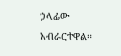ኃላፊው አብራርተዋል።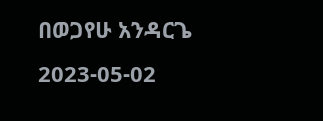በወጋየሁ አንዳርጌ
2023-05-02